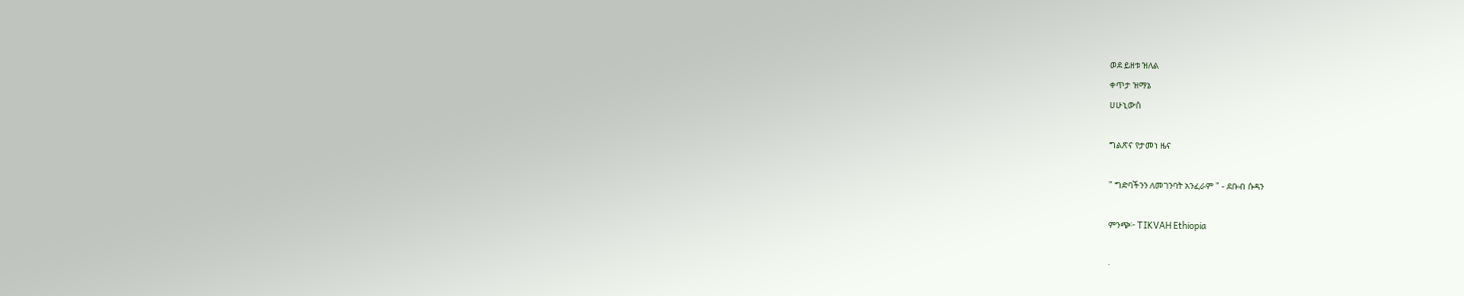ወደ ይዘቱ ዝለል
ቀጥታ ዝማኔ
ሀሁኒውስ

ግልጽና የታመነ ዜና

" ግድባችንን ለመገንባት አንፈራም " - ደቡብ ሱዳን

ምንጭ፦ TIKVAH Ethiopia

·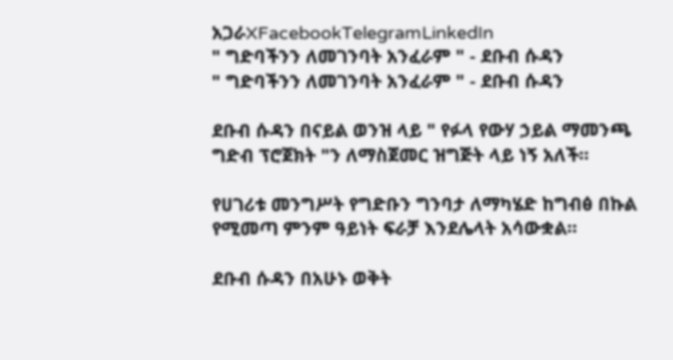አጋራXFacebookTelegramLinkedIn
" ግድባችንን ለመገንባት አንፈራም " - ደቡብ ሱዳን
" ግድባችንን ለመገንባት አንፈራም " - ደቡብ ሱዳን

ደቡብ ሱዳን በናይል ወንዝ ላይ " የፉላ የውሃ ኃይል ማመንጫ ግድብ ፕሮጀክት "ን ለማስጀመር ዝግጅት ላይ ነኝ አለች።

የሀገሪቱ መንግሥት የግድቡን ግንባታ ለማካሄድ ከግብፅ በኩል የሚመጣ ምንም ዓይነት ፍራቻ እንደሌላት አሳውቋል።

ደቡብ ሱዳን በአሁኑ ወቅት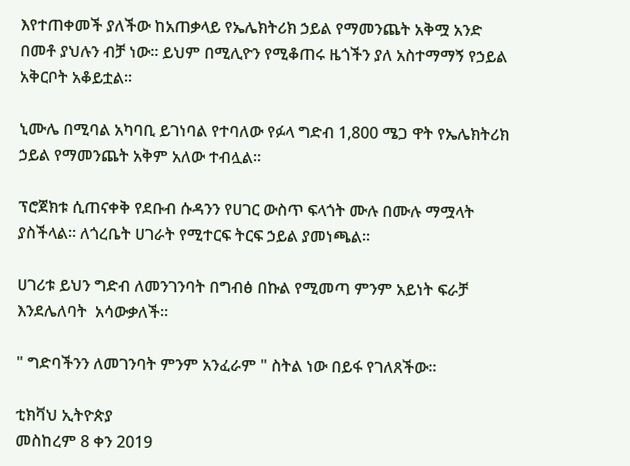እየተጠቀመች ያለችው ከአጠቃላይ የኤሌክትሪክ ኃይል የማመንጨት አቅሟ አንድ በመቶ ያህሉን ብቻ ነው። ይህም በሚሊዮን የሚቆጠሩ ዜጎችን ያለ አስተማማኝ የኃይል አቅርቦት አቆይቷል።

ኒሙሌ በሚባል አካባቢ ይገነባል የተባለው የፉላ ግድብ 1,800 ሜጋ ዋት የኤሌክትሪክ ኃይል የማመንጨት አቅም አለው ተብሏል።

ፕሮጀክቱ ሲጠናቀቅ የደቡብ ሱዳንን የሀገር ውስጥ ፍላጎት ሙሉ በሙሉ ማሟላት ያስችላል። ለጎረቤት ሀገራት የሚተርፍ ትርፍ ኃይል ያመነጫል።

ሀገሪቱ ይህን ግድብ ለመንገንባት በግብፅ በኩል የሚመጣ ምንም አይነት ፍራቻ እንደሌለባት  አሳውቃለች።

" ግድባችንን ለመገንባት ምንም አንፈራም " ስትል ነው በይፋ የገለጸችው።

ቲክቫህ ኢትዮጵያ
መስከረም 8 ቀን 2019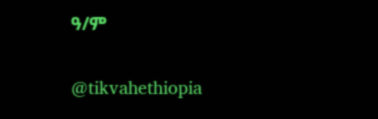ዓ/ም

@tikvahethiopia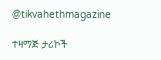@tikvahethmagazine

ተዛማጅ ታሪኮች